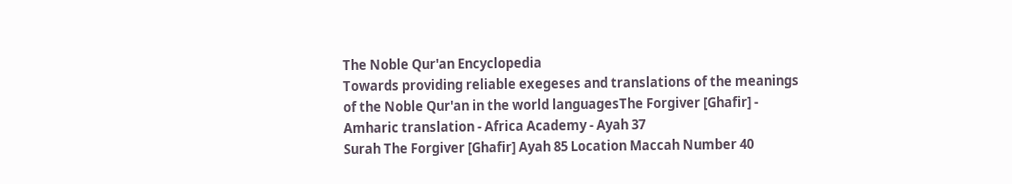The Noble Qur'an Encyclopedia
Towards providing reliable exegeses and translations of the meanings of the Noble Qur'an in the world languagesThe Forgiver [Ghafir] - Amharic translation - Africa Academy - Ayah 37
Surah The Forgiver [Ghafir] Ayah 85 Location Maccah Number 40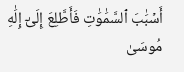أَسۡبَٰبَ ٱلسَّمَٰوَٰتِ فَأَطَّلِعَ إِلَىٰٓ إِلَٰهِ مُوسَىٰ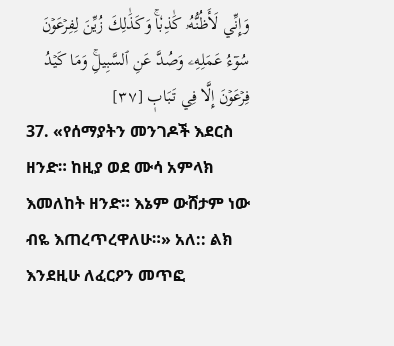وَإِنِّي لَأَظُنُّهُۥ كَٰذِبٗاۚ وَكَذَٰلِكَ زُيِّنَ لِفِرۡعَوۡنَ سُوٓءُ عَمَلِهِۦ وَصُدَّ عَنِ ٱلسَّبِيلِۚ وَمَا كَيۡدُ فِرۡعَوۡنَ إِلَّا فِي تَبَابٖ [٣٧]
37. «የሰማያትን መንገዶች እደርስ ዘንድ። ከዚያ ወደ ሙሳ አምላክ እመለከት ዘንድ። እኔም ውሸታም ነው ብዬ እጠረጥረዋለሁ።» አለ:: ልክ እንደዚሁ ለፈርዖን መጥፎ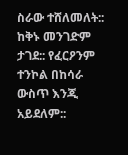ስራው ተሸለመለት:: ከቅኑ መንገድም ታገደ:: የፈርዖንም ተንኮል በከሳራ ውስጥ እንጂ አይደለም::